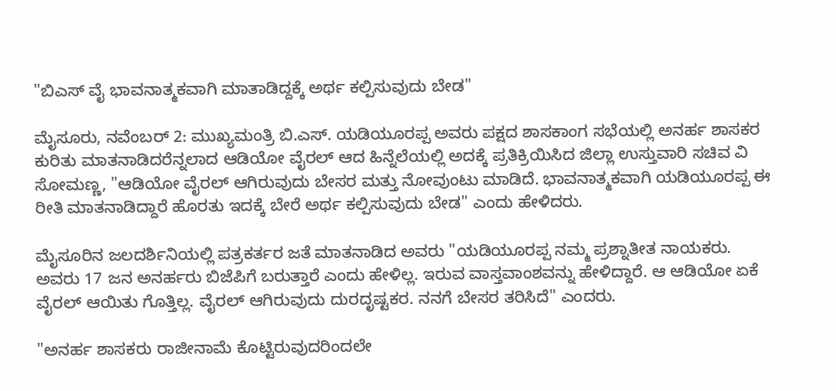"ಬಿಎಸ್ ವೈ ಭಾವನಾತ್ಮಕವಾಗಿ ಮಾತಾಡಿದ್ದಕ್ಕೆ ಅರ್ಥ ಕಲ್ಪಿಸುವುದು ಬೇಡ"

ಮೈಸೂರು, ನವೆಂಬರ್ 2: ಮುಖ್ಯಮಂತ್ರಿ ಬಿ.ಎಸ್‌. ಯಡಿಯೂರಪ್ಪ ಅವರು ಪಕ್ಷದ ಶಾಸಕಾಂಗ ಸಭೆಯಲ್ಲಿ ಅನರ್ಹ ಶಾಸಕರ ಕುರಿತು ಮಾತನಾಡಿದರೆನ್ನಲಾದ ಆಡಿಯೋ ವೈರಲ್ ಆದ ಹಿನ್ನೆಲೆಯಲ್ಲಿ ಅದಕ್ಕೆ ಪ್ರತಿಕ್ರಿಯಿಸಿದ ಜಿಲ್ಲಾ ಉಸ್ತುವಾರಿ ಸಚಿವ ವಿ ಸೋಮಣ್ಣ, "ಆಡಿಯೋ ವೈರಲ್ ಆಗಿರುವುದು ಬೇಸರ ಮತ್ತು ನೋವುಂಟು ಮಾಡಿದೆ. ಭಾವನಾತ್ಮಕವಾಗಿ ಯಡಿಯೂರಪ್ಪ ಈ ರೀತಿ ಮಾತನಾಡಿದ್ದಾರೆ ಹೊರತು ಇದಕ್ಕೆ ಬೇರೆ ಅರ್ಥ ಕಲ್ಪಿಸುವುದು ಬೇಡ" ಎಂದು ಹೇಳಿದರು.

ಮೈಸೂರಿನ ಜಲದರ್ಶಿನಿಯಲ್ಲಿ ಪತ್ರಕರ್ತರ ಜತೆ ಮಾತನಾಡಿದ ಅವರು "ಯಡಿಯೂರಪ್ಪ ನಮ್ಮ ಪ್ರಶ್ನಾತೀತ ನಾಯಕರು. ಅವರು 17 ಜನ ಅನರ್ಹರು ಬಿಜೆಪಿಗೆ ಬರುತ್ತಾರೆ ಎಂದು ಹೇಳಿಲ್ಲ. ಇರುವ ವಾಸ್ತವಾಂಶವನ್ನು ಹೇಳಿದ್ದಾರೆ. ಆ ಆಡಿಯೋ ಏಕೆ ವೈರಲ್ ಆಯಿತು ಗೊತ್ತಿಲ್ಲ. ವೈರಲ್ ಆಗಿರುವುದು ದುರದೃಷ್ಟಕರ. ನನಗೆ ಬೇಸರ ತರಿಸಿದೆ" ಎಂದರು.

"ಅನರ್ಹ ಶಾಸಕರು ರಾಜೀನಾಮೆ ಕೊಟ್ಟಿರುವುದರಿಂದಲೇ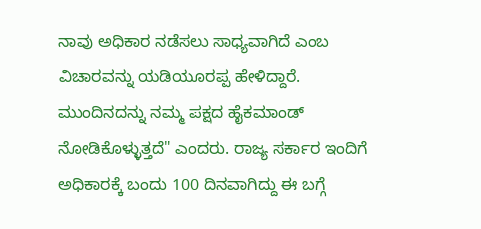ನಾವು ಅಧಿಕಾರ ನಡೆಸಲು ಸಾಧ್ಯವಾಗಿದೆ ಎಂಬ ವಿಚಾರವನ್ನು ಯಡಿಯೂರಪ್ಪ ಹೇಳಿದ್ದಾರೆ. ಮುಂದಿನದನ್ನು ನಮ್ಮ ಪಕ್ಷದ ಹೈಕಮಾಂಡ್ ನೋಡಿಕೊಳ್ಳುತ್ತದೆ" ಎಂದರು. ರಾಜ್ಯ ಸರ್ಕಾರ ಇಂದಿಗೆ ಅಧಿಕಾರಕ್ಕೆ ಬಂದು 100 ದಿನವಾಗಿದ್ದು ಈ ಬಗ್ಗೆ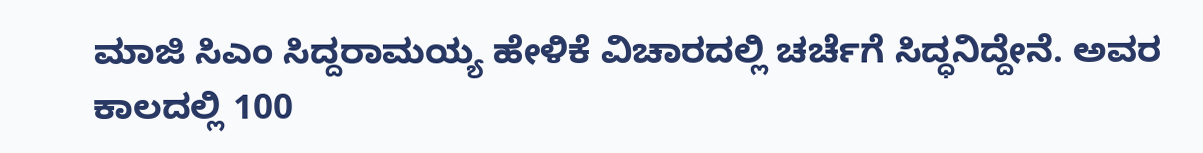ಮಾಜಿ ಸಿಎಂ ಸಿದ್ದರಾಮಯ್ಯ ಹೇಳಿಕೆ ವಿಚಾರದಲ್ಲಿ ಚರ್ಚೆಗೆ ಸಿದ್ಧನಿದ್ದೇನೆ. ಅವರ ಕಾಲದಲ್ಲಿ 100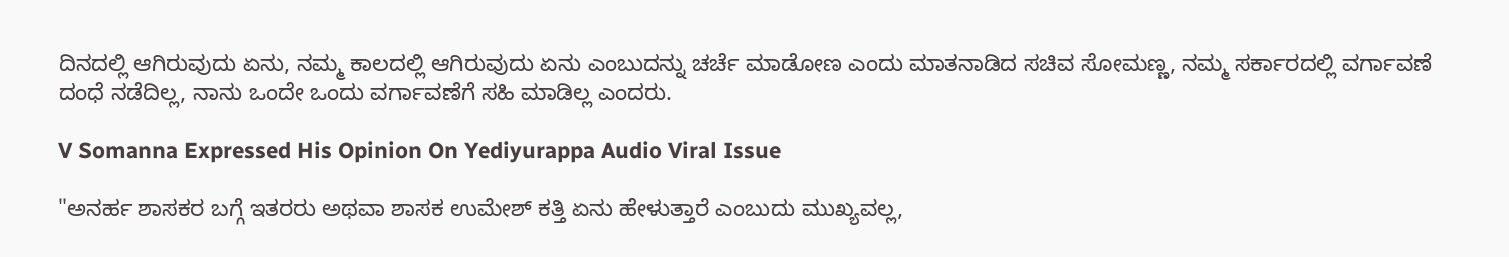ದಿನದಲ್ಲಿ ಆಗಿರುವುದು ಏನು, ನಮ್ಮ ಕಾಲದಲ್ಲಿ ಆಗಿರುವುದು ಏನು ಎಂಬುದನ್ನು ಚರ್ಚೆ ಮಾಡೋಣ ಎಂದು ಮಾತನಾಡಿದ ಸಚಿವ ಸೋಮಣ್ಣ, ನಮ್ಮ ಸರ್ಕಾರದಲ್ಲಿ ವರ್ಗಾವಣೆ ದಂಧೆ ನಡೆದಿಲ್ಲ, ನಾನು ಒಂದೇ ಒಂದು ವರ್ಗಾವಣೆಗೆ ಸಹಿ ಮಾಡಿಲ್ಲ ಎಂದರು.

V Somanna Expressed His Opinion On Yediyurappa Audio Viral Issue

"ಅನರ್ಹ ಶಾಸಕರ ಬಗ್ಗೆ ಇತರರು ಅಥವಾ ಶಾಸಕ‌ ಉಮೇಶ್ ಕತ್ತಿ ಏನು ಹೇಳುತ್ತಾರೆ ಎಂಬುದು‌ ಮುಖ್ಯವಲ್ಲ,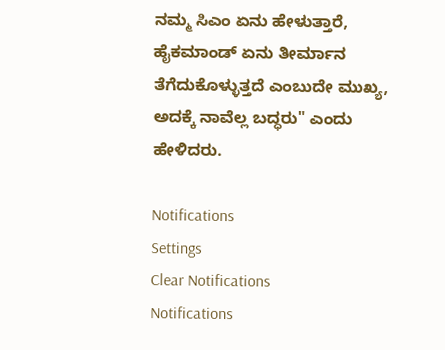ನಮ್ಮ ಸಿಎಂ ಏನು ಹೇಳುತ್ತಾರೆ, ಹೈಕಮಾಂಡ್ ಏನು ತೀರ್ಮಾನ ತೆಗೆದುಕೊಳ್ಳುತ್ತದೆ ಎಂಬುದೇ ಮುಖ್ಯ, ಅದಕ್ಕೆ ನಾವೆಲ್ಲ ಬದ್ಧರು" ಎಂದು ಹೇಳಿದರು.

Notifications
Settings
Clear Notifications
Notifications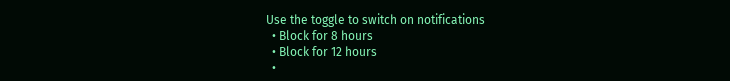Use the toggle to switch on notifications
  • Block for 8 hours
  • Block for 12 hours
  •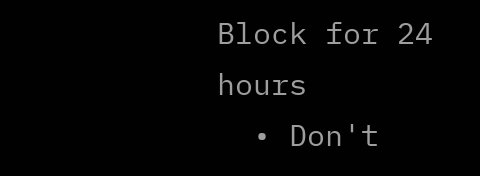Block for 24 hours
  • Don't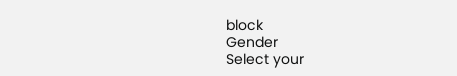block
Gender
Select your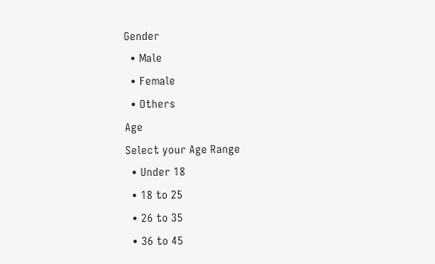Gender
  • Male
  • Female
  • Others
Age
Select your Age Range
  • Under 18
  • 18 to 25
  • 26 to 35
  • 36 to 45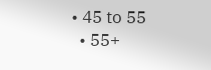• 45 to 55
  • 55+